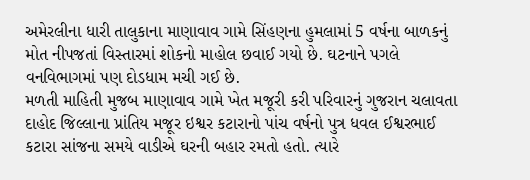અમેરલીના ધારી તાલુકાના માણાવાવ ગામે સિંહણના હુમલામાં 5 વર્ષના બાળકનું મોત નીપજતાં વિસ્તારમાં શોકનો માહોલ છવાઈ ગયો છે. ઘટનાને પગલે વનવિભાગમાં પણ દોડધામ મચી ગઈ છે.
મળતી માહિતી મુજબ માણાવાવ ગામે ખેત મજૂરી કરી પરિવારનું ગુજરાન ચલાવતા દાહોદ જિલ્લાના પ્રાંતિય મજૂર ઇશ્વર કટારાનો પાંચ વર્ષનો પુત્ર ધવલ ઈશ્વરભાઈ કટારા સાંજના સમયે વાડીએ ઘરની બહાર રમતો હતો. ત્યારે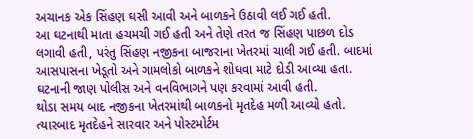અચાનક એક સિંહણ ઘસી આવી અને બાળકને ઉઠાવી લઈ ગઈ હતી.
આ ઘટનાથી માતા હચમચી ગઈ હતી અને તેણે તરત જ સિંહણ પાછળ દોડ લગાવી હતી, પરંતુ સિંહણ નજીકના બાજરાના ખેતરમાં ચાલી ગઈ હતી. બાદમાં આસપાસના ખેડૂતો અને ગામલોકો બાળકને શોધવા માટે દોડી આવ્યા હતા. ઘટનાની જાણ પોલીસ અને વનવિભાગને પણ કરવામાં આવી હતી.
થોડા સમય બાદ નજીકના ખેતરમાંથી બાળકનો મૃતદેહ મળી આવ્યો હતો. ત્યારબાદ મૃતદેહને સારવાર અને પોસ્ટમોર્ટમ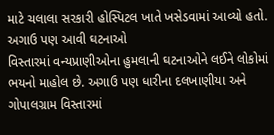માટે ચલાલા સરકારી હોસ્પિટલ ખાતે ખસેડવામાં આવ્યો હતો.
અગાઉ પણ આવી ઘટનાઓ
વિસ્તારમાં વન્યપ્રાણીઓના હુમલાની ઘટનાઓને લઈને લોકોમાં ભયનો માહોલ છે. અગાઉ પણ ધારીના દલખાણીયા અને ગોપાલગ્રામ વિસ્તારમાં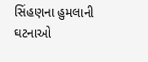સિંહણના હુમલાની ઘટનાઓ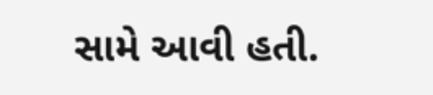સામે આવી હતી.